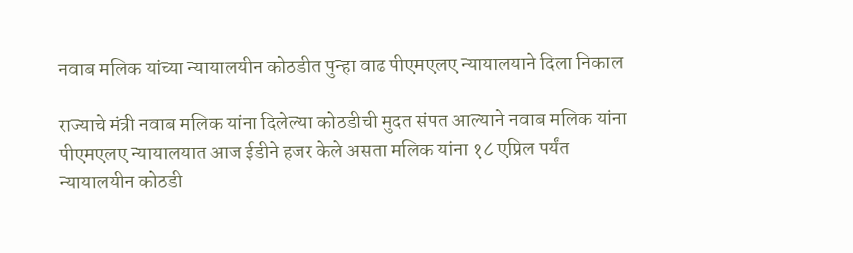नवाब मलिक यांच्या न्यायालयीन कोठडीत पुन्हा वाढ पीएमएलए न्यायालयाने दिला निकाल

राज्याचे मंत्री नवाब मलिक यांना दिलेल्या कोठडीची मुदत संपत आल्याने नवाब मलिक यांना पीएमएलए न्यायालयात आज ईडीने हजर केले असता मलिक यांना १८ एप्रिल पर्यंत न्यायालयीन कोठडी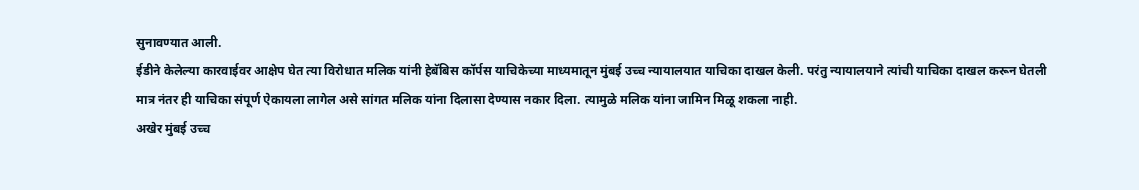सुनावण्यात आली.
ईडीने केलेल्या कारवाईवर आक्षेप घेत त्या विरोधात मलिक यांनी हेबॅबिस कॉर्पस याचिकेच्या माध्यमातून मुंबई उच्च न्यायालयात याचिका दाखल केली. परंतु न्यायालयाने त्यांची याचिका दाखल करून घेतली मात्र नंतर ही याचिका संपूर्ण ऐकायला लागेल असे सांगत मलिक यांना दिलासा देण्यास नकार दिला. त्यामुळे मलिक यांना जामिन मिळू शकला नाही.
अखेर मुंबई उच्च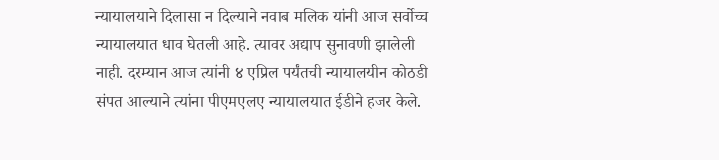न्यायालयाने दिलासा न दिल्याने नवाब मलिक यांनी आज सर्वोच्च न्यायालयात धाव घेतली आहे. त्यावर अद्याप सुनावणी झालेली नाही. दरम्यान आज त्यांनी ४ एप्रिल पर्यंतची न्यायालयीन कोठडी संपत आल्याने त्यांना पीएमएलए न्यायालयात ईडीने हजर केले.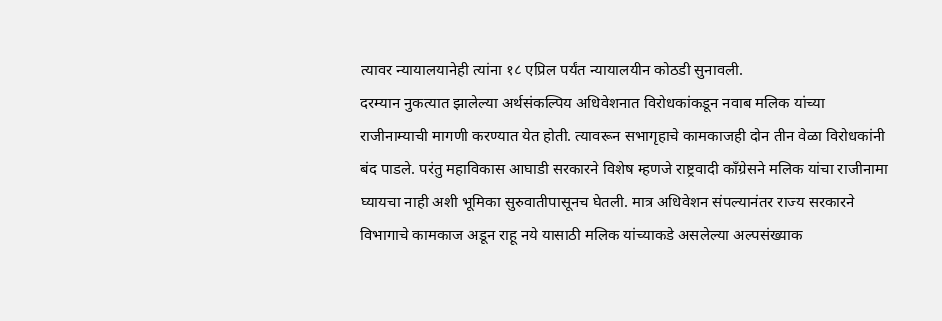त्यावर न्यायालयानेही त्यांना १८ एप्रिल पर्यंत न्यायालयीन कोठडी सुनावली.
दरम्यान नुकत्यात झालेल्या अर्थसंकल्पिय अधिवेशनात विरोधकांकडून नवाब मलिक यांच्या राजीनाम्याची मागणी करण्यात येत होती. त्यावरून सभागृहाचे कामकाजही दोन तीन वेळा विरोधकांनी बंद पाडले. परंतु महाविकास आघाडी सरकारने विशेष म्हणजे राष्ट्रवादी काँग्रेसने मलिक यांचा राजीनामा घ्यायचा नाही अशी भूमिका सुरुवातीपासूनच घेतली. मात्र अधिवेशन संपल्यानंतर राज्य सरकारने विभागाचे कामकाज अडून राहू नये यासाठी मलिक यांच्याकडे असलेल्या अल्पसंख्याक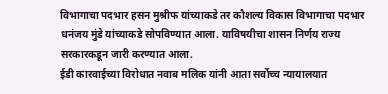विभागाचा पदभार हसन मुश्रीफ यांच्याकडे तर कौशल्य विकास विभागाचा पदभार धनंजय मुंडे यांच्याकडे सोपविण्यात आला. याविषयीचा शासन निर्णय राज्य सरकारकडून जारी करण्यात आला.
ईडी कारवाईच्या विरोधात नवाब मलिक यांनी आता सर्वोच्च न्यायालयात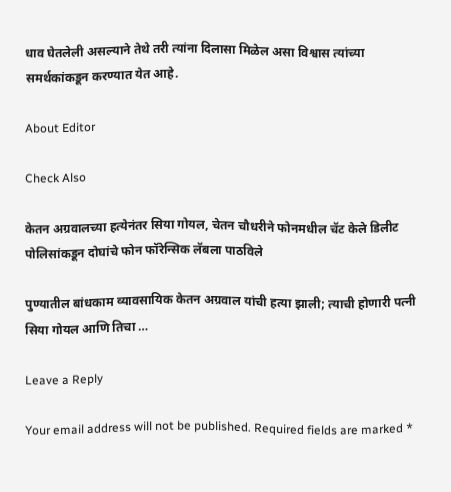धाव घेतलेली असल्याने तेथे तरी त्यांना दिलासा मिळेल असा विश्वास त्यांच्या समर्थकांकडून करण्यात येत आहे.

About Editor

Check Also

केतन अग्रवालच्या हत्येनंतर सिया गोयल, चेतन चौधरीने फोनमधील चॅट केले डिलीट पोलिसांकडून दोघांचे फोन फॉरेन्सिक लॅबला पाठविले

पुण्यातील बांधकाम व्यावसायिक केतन अग्रवाल यांची हत्या झाली; त्याची होणारी पत्नी सिया गोयल आणि तिचा …

Leave a Reply

Your email address will not be published. Required fields are marked *